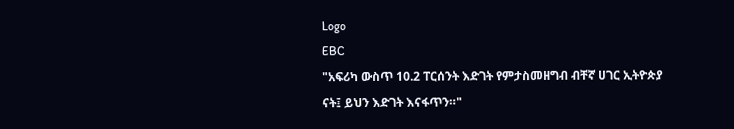Logo
EBC
"አፍሪካ ውስጥ 10.2 ፐርሰንት እድገት የምታስመዘግብ ብቸኛ ሀገር ኢትዮጵያ ናት፤ ይህን እድገት እናፋጥን።"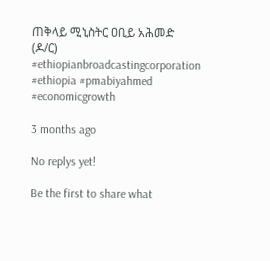ጠቅላይ ሚኒስትር ዐቢይ አሕመድ (ዶ/ር)
#ethiopianbroadcastingcorporation #ethiopia #pmabiyahmed #economicgrowth

3 months ago

No replys yet!

Be the first to share what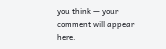you think — your comment will appear here.